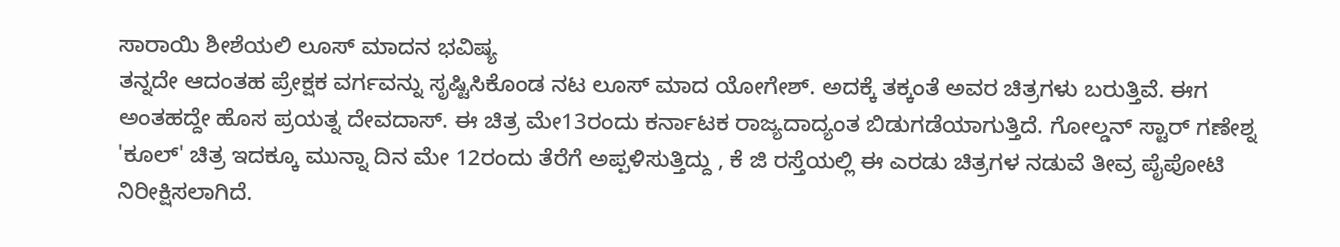ಸಾರಾಯಿ ಶೀಶೆಯಲಿ ಲೂಸ್ ಮಾದನ ಭವಿಷ್ಯ
ತನ್ನದೇ ಆದಂತಹ ಪ್ರೇಕ್ಷಕ ವರ್ಗವನ್ನು ಸೃಷ್ಟಿಸಿಕೊಂಡ ನಟ ಲೂಸ್ ಮಾದ ಯೋಗೇಶ್. ಅದಕ್ಕೆ ತಕ್ಕಂತೆ ಅವರ ಚಿತ್ರಗಳು ಬರುತ್ತಿವೆ. ಈಗ ಅಂತಹದ್ದೇ ಹೊಸ ಪ್ರಯತ್ನ ದೇವದಾಸ್. ಈ ಚಿತ್ರ ಮೇ13ರಂದು ಕರ್ನಾಟಕ ರಾಜ್ಯದಾದ್ಯಂತ ಬಿಡುಗಡೆಯಾಗುತ್ತಿದೆ. ಗೋಲ್ಡನ್ ಸ್ಟಾರ್ ಗಣೇಶ್ನ 'ಕೂಲ್' ಚಿತ್ರ ಇದಕ್ಕೂ ಮುನ್ನಾ ದಿನ ಮೇ 12ರಂದು ತೆರೆಗೆ ಅಪ್ಪಳಿಸುತ್ತಿದ್ದು , ಕೆ ಜಿ ರಸ್ತೆಯಲ್ಲಿ ಈ ಎರಡು ಚಿತ್ರಗಳ ನಡುವೆ ತೀವ್ರ ಪೈಪೋಟಿ ನಿರೀಕ್ಷಿಸಲಾಗಿದೆ.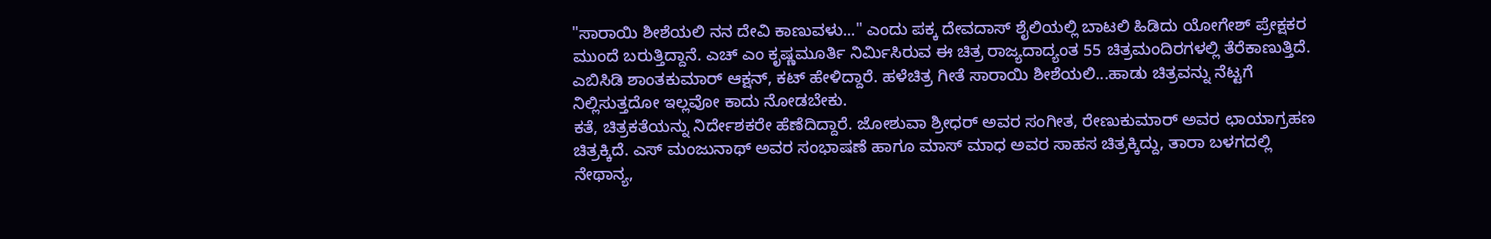"ಸಾರಾಯಿ ಶೀಶೆಯಲಿ ನನ ದೇವಿ ಕಾಣುವಳು..." ಎಂದು ಪಕ್ಕ ದೇವದಾಸ್ ಶೈಲಿಯಲ್ಲಿ ಬಾಟಲಿ ಹಿಡಿದು ಯೋಗೇಶ್ ಪ್ರೇಕ್ಷಕರ ಮುಂದೆ ಬರುತ್ತಿದ್ದಾನೆ. ಎಚ್ ಎಂ ಕೃಷ್ಣಮೂರ್ತಿ ನಿರ್ಮಿಸಿರುವ ಈ ಚಿತ್ರ ರಾಜ್ಯದಾದ್ಯಂತ 55 ಚಿತ್ರಮಂದಿರಗಳಲ್ಲಿ ತೆರೆಕಾಣುತ್ತಿದೆ. ಎಬಿಸಿಡಿ ಶಾಂತಕುಮಾರ್ ಆಕ್ಷನ್, ಕಟ್ ಹೇಳಿದ್ದಾರೆ. ಹಳೆಚಿತ್ರ ಗೀತೆ ಸಾರಾಯಿ ಶೀಶೆಯಲಿ...ಹಾಡು ಚಿತ್ರವನ್ನು ನೆಟ್ಟಗೆ ನಿಲ್ಲಿಸುತ್ತದೋ ಇಲ್ಲವೋ ಕಾದು ನೋಡಬೇಕು.
ಕತೆ, ಚಿತ್ರಕತೆಯನ್ನು ನಿರ್ದೇಶಕರೇ ಹೆಣೆದಿದ್ದಾರೆ. ಜೋಶುವಾ ಶ್ರೀಧರ್ ಅವರ ಸಂಗೀತ, ರೇಣುಕುಮಾರ್ ಅವರ ಛಾಯಾಗ್ರಹಣ ಚಿತ್ರಕ್ಕಿದೆ. ಎಸ್ ಮಂಜುನಾಥ್ ಅವರ ಸಂಭಾಷಣೆ ಹಾಗೂ ಮಾಸ್ ಮಾಧ ಅವರ ಸಾಹಸ ಚಿತ್ರಕ್ಕಿದ್ದು, ತಾರಾ ಬಳಗದಲ್ಲಿ ನೇಥಾನ್ಯ,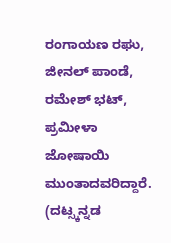ರಂಗಾಯಣ ರಘು, ಜೀನಲ್ ಪಾಂಡೆ, ರಮೇಶ್ ಭಟ್, ಪ್ರಮೀಳಾ ಜೋಷಾಯಿ ಮುಂತಾದವರಿದ್ದಾರೆ. (ದಟ್ಸ್ಕನ್ನಡ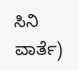ಸಿನಿ ವಾರ್ತೆ)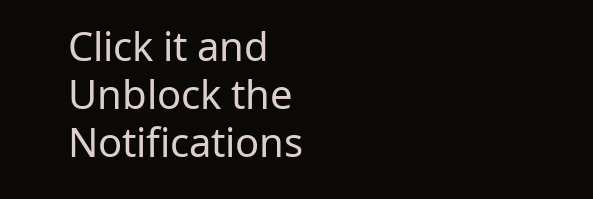Click it and Unblock the Notifications